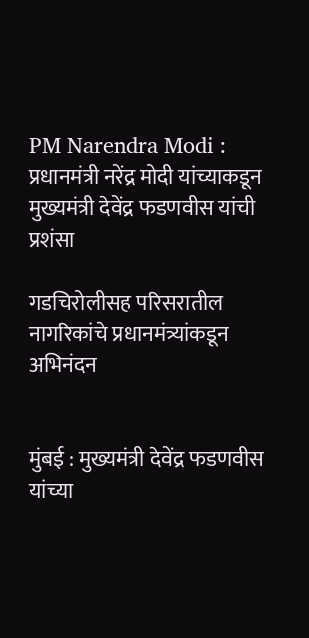PM Narendra Modi : प्रधानमंत्री नरेंद्र मोदी यांच्याकडून मुख्यमंत्री देवेंद्र फडणवीस यांची प्रशंसा

गडचिरोलीसह परिसरातील नागरिकांचे प्रधानमंत्र्यांकडून अभिनंदन


मुंबई : मुख्यमंत्री देवेंद्र फडणवीस यांच्या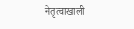नेतृत्वाखाली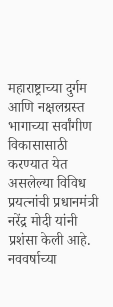महाराष्ट्राच्या दुर्गम आणि नक्षलग्रस्त भागाच्या सर्वांगीण विकासासाठी करण्यात येत असलेल्या विविध प्रयत्नांची प्रधानमंत्री नरेंद्र मोदी यांनी प्रशंसा केली आहे. नववर्षाच्या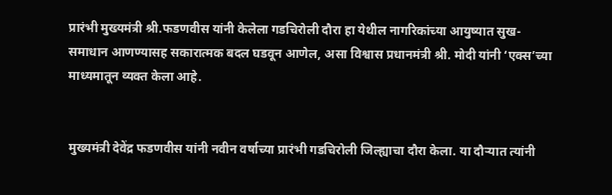प्रारंभी मुख्यमंत्री श्री.फडणवीस यांनी केलेला गडचिरोली दौरा हा येथील नागरिकांच्या आयुष्यात सुख-समाधान आणण्यासह सकारात्मक बदल घडवून आणेल, असा विश्वास प्रधानमंत्री श्री. मोदी यांनी ‘एक्स’च्या माध्यमातून व्यक्त केला आहे.


मुख्यमंत्री देवेंद्र फडणवीस यांनी नवीन वर्षाच्या प्रारंभी गडचिरोली जिल्ह्याचा दौरा केला. या दौऱ्यात त्यांनी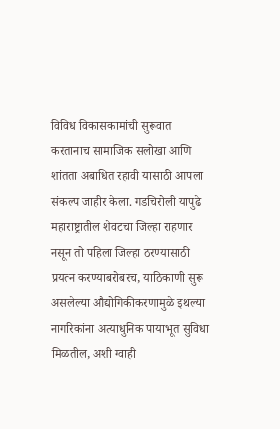विविध विकासकामांची सुरूवात करतानाच सामाजिक सलोखा आणि शांतता अबाधित रहावी यासाठी आपला संकल्प जाहीर केला. गडचिरोली यापुढे महाराष्ट्रातील शेवटचा जिल्हा राहणार नसून तो पहिला जिल्हा ठरण्यासाठी प्रयत्न करण्याबरोबरच, याठिकाणी सुरू असलेल्या औद्योगिकीकरणामुळे इथल्या नागरिकांना अत्याधुनिक पायाभूत सुविधा मिळतील, अशी ग्वाही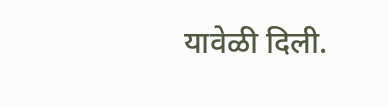यावेळी दिली.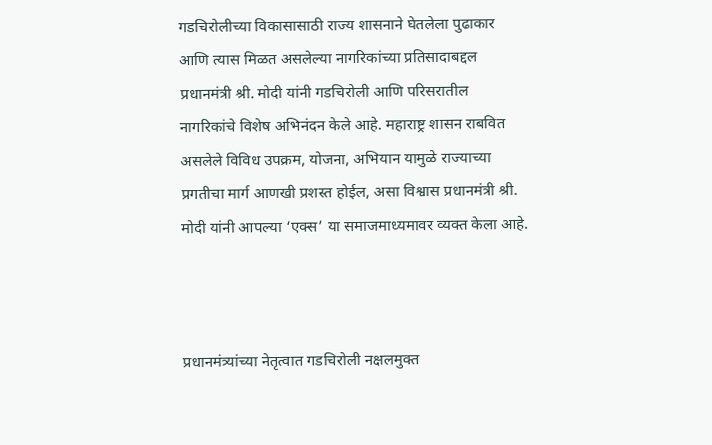गडचिरोलीच्या विकासासाठी राज्य शासनाने घेतलेला पुढाकार आणि त्यास मिळत असलेल्या नागरिकांच्या प्रतिसादाबद्दल प्रधानमंत्री श्री. मोदी यांनी गडचिरोली आणि परिसरातील नागरिकांचे विशेष अभिनंदन केले आहे. महाराष्ट्र शासन राबवित असलेले विविध उपक्रम, योजना, अभियान यामुळे राज्याच्या प्रगतीचा मार्ग आणखी प्रशस्त होईल, असा विश्वास प्रधानमंत्री श्री. मोदी यांनी आपल्या ‘एक्स’ या समाजमाध्यमावर व्यक्त केला आहे.



प्रधानमंत्र्यांच्या नेतृत्वात गडचिरोली नक्षलमुक्त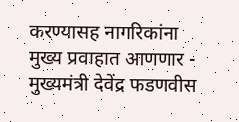करण्यासह नागरिकांना मुख्य प्रवाहात आणणार - मुख्यमंत्री देवेंद्र फडणवीस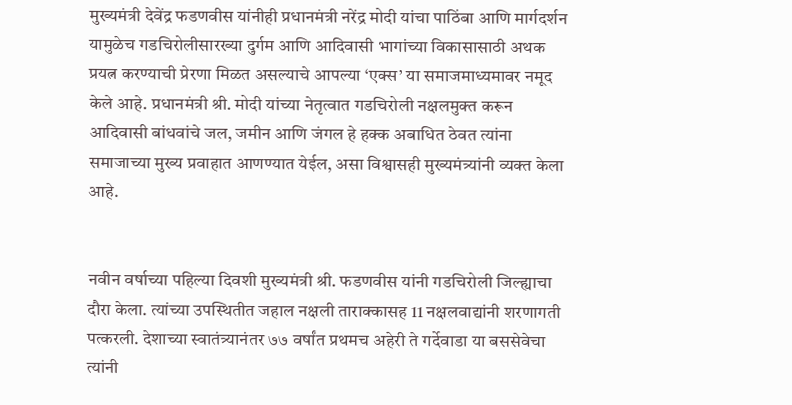मुख्यमंत्री देवेंद्र फडणवीस यांनीही प्रधानमंत्री नरेंद्र मोदी यांचा पाठिंबा आणि मार्गदर्शन यामुळेच गडचिरोलीसारख्या दुर्गम आणि आदिवासी भागांच्या विकासासाठी अथक प्रयत्न करण्याची प्रेरणा मिळत असल्याचे आपल्या ‘एक्स’ या समाजमाध्यमावर नमूद केले आहे. प्रधानमंत्री श्री. मोदी यांच्या नेतृत्वात गडचिरोली नक्षलमुक्त करून आदिवासी बांधवांचे जल, जमीन आणि‍ जंगल हे हक्क अबाधित ठेवत त्यांना समाजाच्या मुख्य प्रवाहात आणण्यात येईल, असा विश्वासही मुख्यमंत्र्यांनी व्यक्त केला आहे.


नवीन वर्षाच्या पहिल्या दिवशी मुख्यमंत्री श्री. फडणवीस यांनी गडचिरोली जिल्ह्याचा दौरा केला. त्यांच्या उपस्थितीत जहाल नक्षली ताराक्कासह 11 नक्षलवाद्यांनी शरणागती पत्करली. देशाच्या स्वातंत्र्यानंतर ७७ वर्षांत प्रथमच अहेरी ते गर्देवाडा या बससेवेचा त्यांनी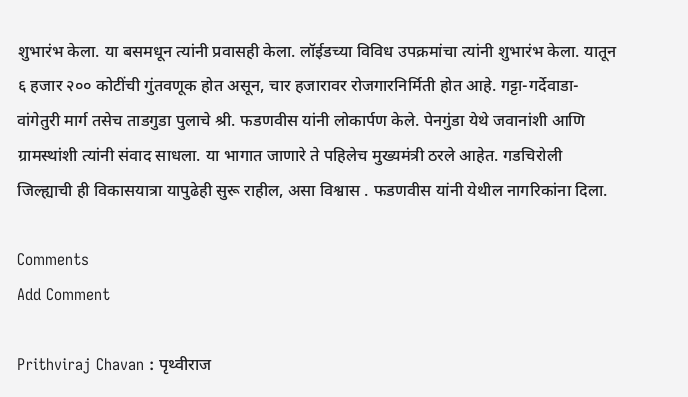शुभारंभ केला. या बसमधून त्यांनी प्रवासही केला. लॉईडच्या विविध उपक्रमांचा त्यांनी शुभारंभ केला. यातून ६ हजार २०० कोटींची गुंतवणूक होत असून, चार हजारावर रोजगारनिर्मिती होत आहे. गट्टा-गर्देवाडा-वांगेतुरी मार्ग तसेच ताडगुडा पुलाचे श्री. फडणवीस यांनी लोकार्पण केले. पेनगुंडा येथे जवानांशी आणि ग्रामस्थांशी त्यांनी संवाद साधला. या भागात जाणारे ते पहिलेच मुख्यमंत्री ठरले आहेत. गडचिरोली जिल्ह्याची ही विकासयात्रा यापुढेही सुरू राहील, असा विश्वास . फडणवीस यांनी येथील नागरिकांना दिला.

Comments
Add Comment

Prithviraj Chavan : पृथ्वीराज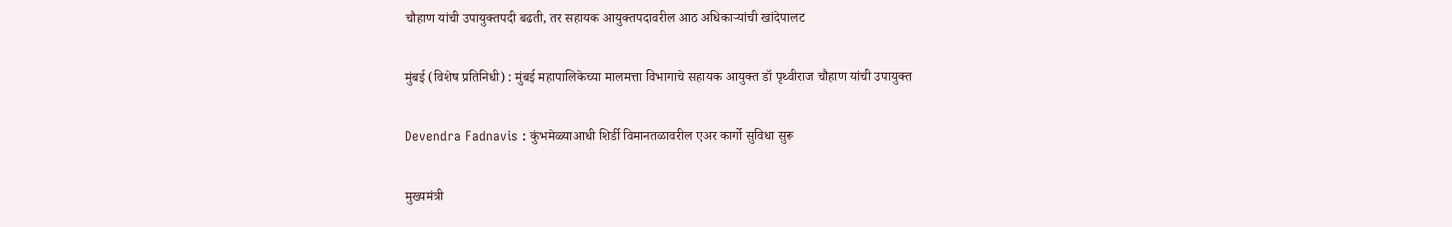चौहाण यांची उपायुक्तपदी बढती, तर सहायक आयुक्तपदावरील आठ अधिकाऱ्यांची खांदेपालट

मुंबई (विशेष प्रतिनिधी) : मुंबई महापालिकेच्या मालमत्ता विभागाचे सहायक आयुक्त डॉ पृथ्वीराज चौहाण यांची उपायुक्त

Devendra Fadnavis : कुंभमेळ्याआधी शिर्डी विमानतळावरील एअर कार्गो सुविधा सुरू

मुख्यमंत्री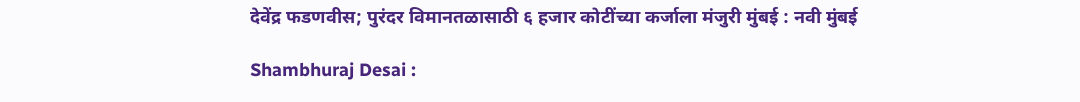देवेंद्र फडणवीस; पुरंदर विमानतळासाठी ६ हजार कोटींच्या कर्जाला मंजुरी मुंबई : नवी मुंबई

Shambhuraj Desai :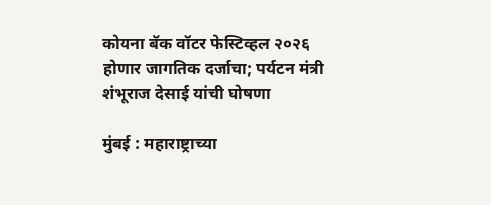कोयना बॅक वॉटर फेस्टिव्हल २०२६ होणार जागतिक दर्जाचा; पर्यटन मंत्री शंभूराज देसाई यांची घोषणा

मुंबई : महाराष्ट्राच्या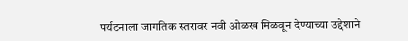पर्यटनाला जागतिक स्तरावर नवी ओळख मिळवून देण्याच्या उद्देशाने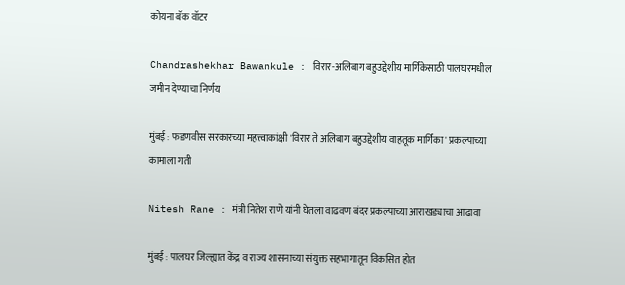कोयना बॅक वॉटर

Chandrashekhar Bawankule : विरार-अलिबाग बहुउद्देशीय मार्गिकेसाठी पालघरमधील जमीन देण्याचा निर्णय

मुंबई : फडणवीस सरकारच्या महत्त्वाकांक्षी 'विरार ते अलिबाग बहुउद्देशीय वाहतूक मार्गिका' प्रकल्पाच्या कामाला गती

Nitesh Rane : मंत्री नितेश राणे यांनी घेतला वाढवण बंदर प्रकल्पाच्या आराखड्याचा आढावा

मुंबई : पालघर जिल्ह्यात केंद्र व राज्य शासनाच्या संयुक्त सहभागातून विकसित होत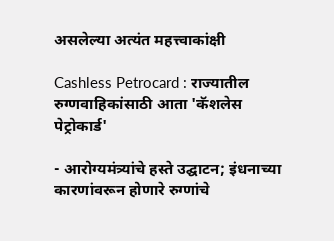असलेल्या अत्यंत महत्त्वाकांक्षी

Cashless Petrocard : राज्यातील रुग्णवाहिकांसाठी आता 'कॅशलेस पेट्रोकार्ड'

- आरोग्यमंत्र्यांचे हस्ते उद्घाटन; इंधनाच्या कारणांवरून होणारे रुग्णांचे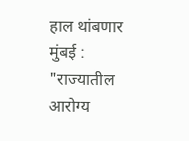हाल थांबणार मुंबई : "राज्यातील आरोग्य